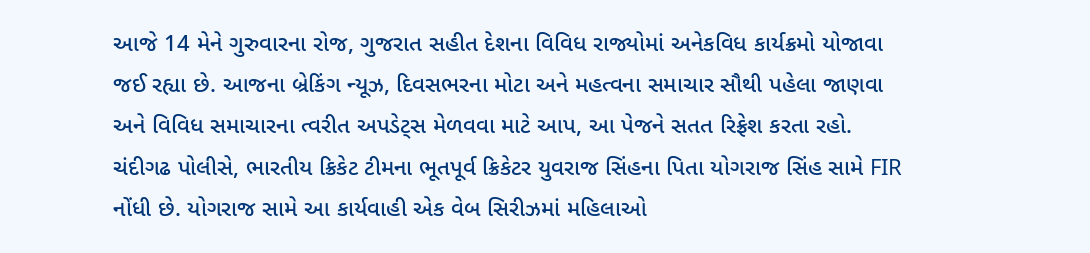આજે 14 મેને ગુરુવારના રોજ, ગુજરાત સહીત દેશના વિવિધ રાજ્યોમાં અનેકવિધ કાર્યક્રમો યોજાવા જઈ રહ્યા છે. આજના બ્રેકિંગ ન્યૂઝ, દિવસભરના મોટા અને મહત્વના સમાચાર સૌથી પહેલા જાણવા અને વિવિધ સમાચારના ત્વરીત અપડેટ્સ મેળવવા માટે આપ, આ પેજને સતત રિફ્રેશ કરતા રહો.
ચંદીગઢ પોલીસે, ભારતીય ક્રિકેટ ટીમના ભૂતપૂર્વ ક્રિકેટર યુવરાજ સિંહના પિતા યોગરાજ સિંહ સામે FIR નોંધી છે. યોગરાજ સામે આ કાર્યવાહી એક વેબ સિરીઝમાં મહિલાઓ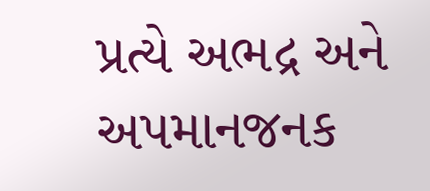પ્રત્યે અભદ્ર અને અપમાનજનક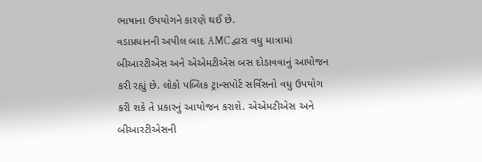ભાષાના ઉપયોગને કારણે થઈ છે.
વડાપ્રધાનની અપીલ બાદ AMC દ્વારા વધુ માત્રામાં બીઆરટીએસ અને એએમટીએસ બસ દોડાવવાનું આયોજન કરી રહ્યું છે. લોકો પબ્લિક ટ્રાન્સપોર્ટ સર્વિસનો વધુ ઉપયોગ કરી શકે તે પ્રકારનું આયોજન કરાશે. એએમટીએસ અને બીઆરટીએસની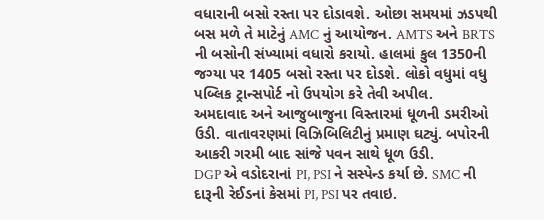વધારાની બસો રસ્તા પર દોડાવશે. ઓછા સમયમાં ઝડપથી બસ મળે તે માટેનું AMC નું આયોજન. AMTS અને BRTS ની બસોની સંખ્યામાં વધારો કરાયો. હાલમાં કુલ 1350ની જગ્યા પર 1405 બસો રસ્તા પર દોડશે. લોકો વધુમાં વધુ પબ્લિક ટ્રાન્સપોર્ટ નો ઉપયોગ કરે તેવી અપીલ.
અમદાવાદ અને આજુબાજુના વિસ્તારમાં ધૂળની ડમરીઓ ઉડી. વાતાવરણમાં વિઝિબિલિટીનું પ્રમાણ ઘટ્યું. બપોરની આકરી ગરમી બાદ સાંજે પવન સાથે ધૂળ ઉડી.
DGP એ વડોદરાનાં PI, PSI ને સસ્પેન્ડ કર્યા છે. SMC ની દારૂની રેઈડનાં કેસમાં PI, PSI પર તવાઇ.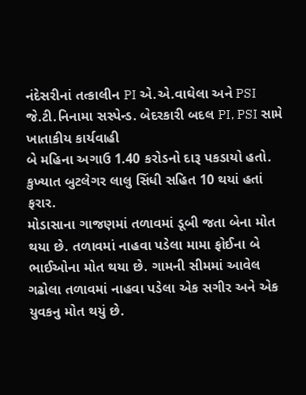નંદેસરીનાં તત્કાલીન PI એ.એ.વાઘેલા અને PSI જે.ટી.નિનામા સસ્પેન્ડ. બેદરકારી બદલ PI, PSI સામે ખાતાકીય કાર્યવાહી
બે મહિના અગાઉ 1.40 કરોડનો દારૂ પકડાયો હતો. કુખ્યાત બુટલેગર લાલુ સિંધી સહિત 10 થયાં હતાં ફરાર.
મોડાસાના ગાજણમાં તળાવમાં ડૂબી જતા બેના મોત થયા છે. તળાવમાં નાહવા પડેલા મામા ફોઈના બે ભાઈઓના મોત થયા છે. ગામની સીમમાં આવેલ ગઢોલા તળાવમાં નાહવા પડેલા એક સગીર અને એક યુવકનુ મોત થયું છે.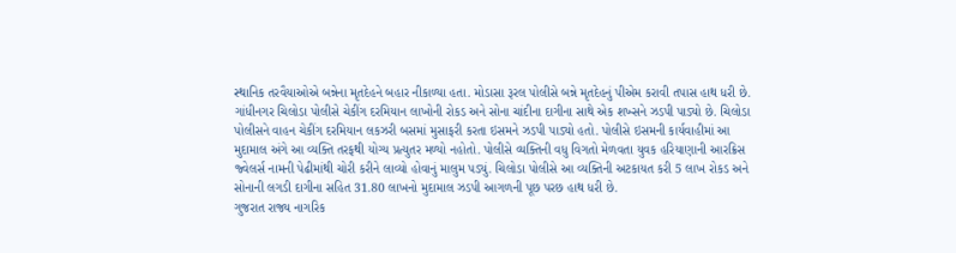સ્થાનિક તરવૈયાઓએ બન્નેના મૃતદેહને બહાર નીકાળ્યા હતા. મોડાસા રૂરલ પોલીસે બન્ને મૃતદેહનું પીએમ કરાવી તપાસ હાથ ધરી છે.
ગાંધીનગર ચિલોડા પોલીસે ચેકીંગ દરમિયાન લાખોની રોકડ અને સોના ચાંદીના દાગીના સાથે એક શખ્સને ઝડપી પાડ્યો છે. ચિલોડા પોલીસને વાહન ચેકીંગ દરમિયાન લકઝરી બસમાં મુસાફરી કરતા ઇસમને ઝડપી પાડ્યો હતો. પોલીસે ઇસમની કાર્યવાહીમાં આ મુદામાલ અંગે આ વ્યક્તિ તરફથી યોગ્ય પ્રત્યુતર મળ્યો નહોતો. પોલીસે વ્યક્તિની વધુ વિગતો મેળવતા યુવક હરિયાણાની આરક્રિસ જ્વેલર્સ નામની પેઢીમાંથી ચોરી કરીને લાવ્યો હોવાનું માલુમ પડ્યું. ચિલોડા પોલીસે આ વ્યક્તિની અટકાયત કરી 5 લાખ રોકડ અને સોનાની લગડી દાગીના સહિત 31.80 લાખનો મુદામાલ ઝડપી આગળની પૂછ પરછ હાથ ધરી છે.
ગુજરાત રાજ્ય નાગરિક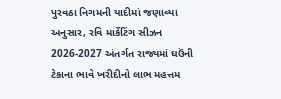પુરવઠા નિગમની યાદીમાં જણાવ્યા અનુસાર, રવિ માર્કેટિંગ સીઝન 2026-2027 અંતર્ગત રાજ્યમાં ઘઉંની ટેકાના ભાવે ખરીદીનો લાભ મહત્તમ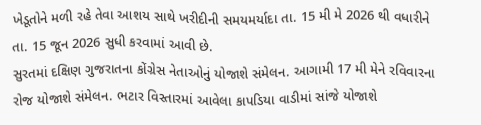ખેડૂતોને મળી રહે તેવા આશય સાથે ખરીદીની સમયમર્યાદા તા. 15 મી મે 2026 થી વધારીને તા. 15 જૂન 2026 સુધી કરવામાં આવી છે.
સુરતમાં દક્ષિણ ગુજરાતના કોંગ્રેસ નેતાઓનું યોજાશે સંમેલન. આગામી 17 મી મેને રવિવારના રોજ યોજાશે સંમેલન. ભટાર વિસ્તારમાં આવેલા કાપડિયા વાડીમાં સાંજે યોજાશે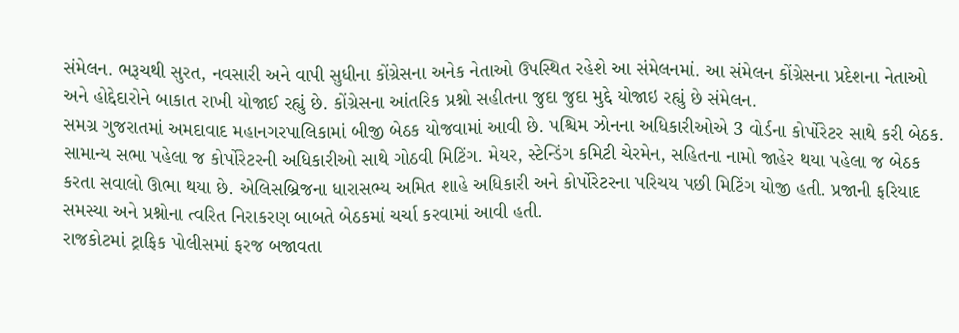સંમેલન. ભરૂચથી સુરત, નવસારી અને વાપી સુધીના કોંગ્રેસના અનેક નેતાઓ ઉપસ્થિત રહેશે આ સંમેલનમાં. આ સંમેલન કોંગ્રેસના પ્રદેશના નેતાઓ અને હોદ્દેદારોને બાકાત રાખી યોજાઈ રહ્યું છે. કોંગ્રેસના આંતરિક પ્રશ્નો સહીતના જુદા જુદા મુદ્દે યોજાઇ રહ્યું છે સંમેલન.
સમગ્ર ગુજરાતમાં અમદાવાદ મહાનગરપાલિકામાં બીજી બેઠક યોજવામાં આવી છે. પશ્ચિમ ઝોનના અધિકારીઓએ 3 વોર્ડના કોર્પોરેટર સાથે કરી બેઠક. સામાન્ય સભા પહેલા જ કોર્પોરેટરની અધિકારીઓ સાથે ગોઠવી મિટિંગ. મેયર, સ્ટેન્ડિંગ કમિટી ચેરમેન, સહિતના નામો જાહેર થયા પહેલા જ બેઠક કરતા સવાલો ઊભા થયા છે. એલિસબ્રિજના ધારાસભ્ય અમિત શાહે અધિકારી અને કોર્પોરેટરના પરિચય પછી મિટિંગ યોજી હતી. પ્રજાની ફરિયાદ સમસ્યા અને પ્રશ્નોના ત્વરિત નિરાકરણ બાબતે બેઠકમાં ચર્ચા કરવામાં આવી હતી.
રાજકોટમાં ટ્રાફિક પોલીસમાં ફરજ બજાવતા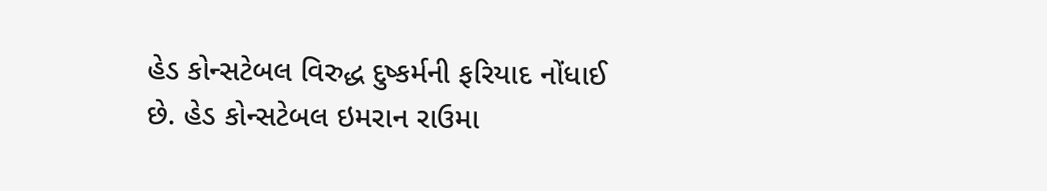હેડ કોન્સટેબલ વિરુદ્ધ દુષ્કર્મની ફરિયાદ નોંધાઈ છે. હેડ કોન્સટેબલ ઇમરાન રાઉમા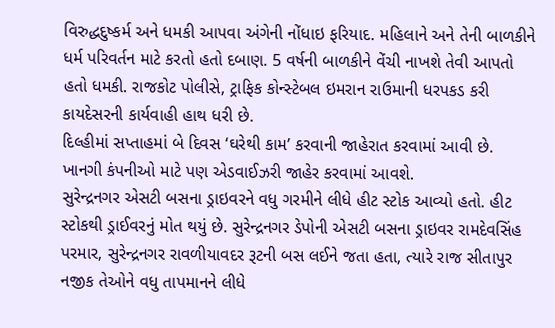વિરુદ્ધદુષ્કર્મ અને ધમકી આપવા અંગેની નોંધાઇ ફરિયાદ. મહિલાને અને તેની બાળકીને ધર્મ પરિવર્તન માટે કરતો હતો દબાણ. 5 વર્ષની બાળકીને વેંચી નાખશે તેવી આપતો હતો ધમકી. રાજકોટ પોલીસે, ટ્રાફિક કોન્સ્ટેબલ ઇમરાન રાઉમાની ધરપકડ કરી કાયદેસરની કાર્યવાહી હાથ ધરી છે.
દિલ્હીમાં સપ્તાહમાં બે દિવસ ‘ઘરેથી કામ’ કરવાની જાહેરાત કરવામાં આવી છે. ખાનગી કંપનીઓ માટે પણ એડવાઈઝરી જાહેર કરવામાં આવશે.
સુરેન્દ્રનગર એસટી બસના ડ્રાઇવરને વધુ ગરમીને લીધે હીટ સ્ટોક આવ્યો હતો. હીટ સ્ટોકથી ડ્રાઈવરનું મોત થયું છે. સુરેન્દ્રનગર ડેપોની એસટી બસના ડ્રાઇવર રામદેવસિંહ પરમાર, સુરેન્દ્રનગર રાવળીયાવદર રૂટની બસ લઈને જતા હતા, ત્યારે રાજ સીતાપુર નજીક તેઓને વધુ તાપમાનને લીધે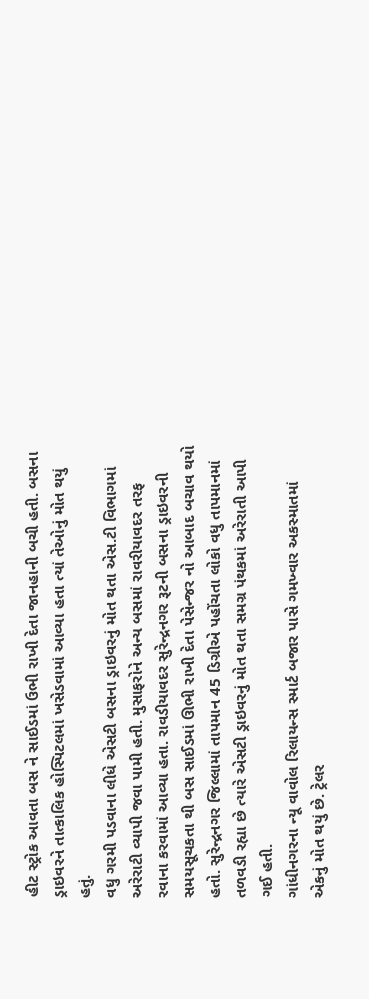હીટ સ્ટ્રોક આવતા બસ ને સાઈડમાં ઉભી રાખી દેતા જાનહાની બચી હતી. બસના ડ્રાઇવરને તાત્કાલિક હોસ્પિટલમાં ખસેડવામાં આવ્યા હતા ત્યાં તેઓનું મોત થયું હતું.
વધુ ગરમી પડવાના લીધે એસટી બસના ડ્રાઇવરનું મોત થતા એસ.ટી વિભાગમાં અરેરાટી વ્યાપી જવા પામી હતી. મુસાફરોને અન્ય બસમાં રાવરીયાવદર તરફ રવાના કરવામાં આવ્યા હતા. રાવડીયાવદર સુરેન્દ્રનગર રૂટની બસના ડ્રાઇવરની સમયસૂચકતા થી બસ સાઈડમાં ઊભી રાખી દેતા પેસેન્જર નો આબાદ બચાવ થયો હતો. સુરેન્દ્રનગર જિલ્લામાં તાપમાન 45 ડિગ્રીએ પહોંચતા લોકો વધુ તાપમાનમાં તળવડી રહ્યા છે ત્યારે એસટી ડ્રાઇવરનું મોત થતા સમગ્ર પંથકમાં અરેરાતી આપી ગઈ હતી.
ગાંધીનગરના ન્યૂ વાવોલ રિલાયન્સ સ્માર્ટ બજાર પાસે ગમખ્વાર અકસ્માતમાં એકનું મોત થયું છે. ટ્રેલર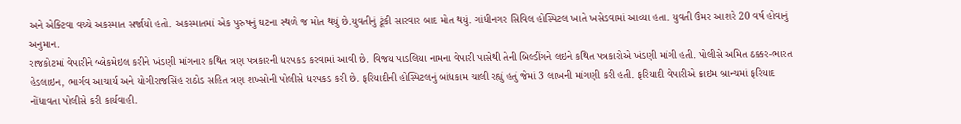અને એક્ટિવા વચ્ચે અકસ્માત સર્જાયો હતો. અકસ્માતમાં એક પુરુષનું ઘટના સ્થળે જ મોત થયું છે.યુવતીનું ટૂંકી સારવાર બાદ મોત થયું. ગાંધીનગર સિવિલ હોસ્પિટલ ખાતે ખસેડવામાં આવ્યા હતા. યુવતી ઉંમર આશરે 20 વર્ષ હોવાનું અનુમાન.
રાજકોટમાં વેપારીને બ્લેકમેઇલ કરીને ખંડણી માંગનાર કથિત ત્રણ પત્રકારની ધરપકડ કરવામાં આવી છે. વિજય પાડલિયા નામના વેપારી પાસેથી તેની બિલ્ડીંગને લઇને કથિત પત્રકારોએ ખંડણી માંગી હતી. પોલીસે અમિત ઠક્કર-ભારત હેડલાઇન, ભાર્ગવ આચાર્ય અને યોગીરાજસિંહ રાઠોડ સહિત ત્રણ શખ્સોની પોલીસે ધરપકડ કરી છે. ફરિયાદીની હોસ્પિટલનું બાંધકામ ચાલી રહ્યું હતું જેમાં 3 લાખની માંગણી કરી હતી. ફરિયાદી વેપારીએ ક્રાઇમ બ્રાન્ચમાં ફરિયાદ નોંધાવતા પોલીસે કરી કાર્યવાહી.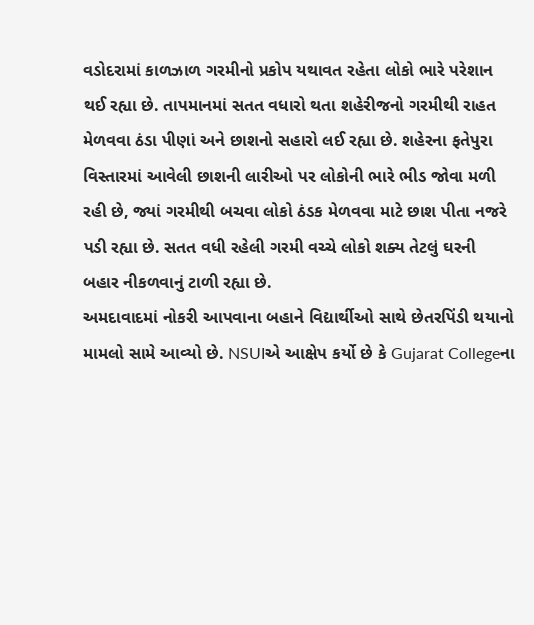વડોદરામાં કાળઝાળ ગરમીનો પ્રકોપ યથાવત રહેતા લોકો ભારે પરેશાન થઈ રહ્યા છે. તાપમાનમાં સતત વધારો થતા શહેરીજનો ગરમીથી રાહત મેળવવા ઠંડા પીણાં અને છાશનો સહારો લઈ રહ્યા છે. શહેરના ફતેપુરા વિસ્તારમાં આવેલી છાશની લારીઓ પર લોકોની ભારે ભીડ જોવા મળી રહી છે, જ્યાં ગરમીથી બચવા લોકો ઠંડક મેળવવા માટે છાશ પીતા નજરે પડી રહ્યા છે. સતત વધી રહેલી ગરમી વચ્ચે લોકો શક્ય તેટલું ઘરની બહાર નીકળવાનું ટાળી રહ્યા છે.
અમદાવાદમાં નોકરી આપવાના બહાને વિદ્યાર્થીઓ સાથે છેતરપિંડી થયાનો મામલો સામે આવ્યો છે. NSUIએ આક્ષેપ કર્યો છે કે Gujarat Collegeના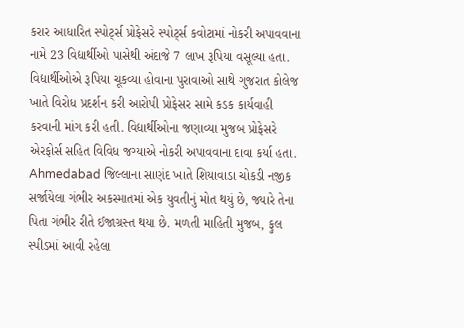કરાર આધારિત સ્પોર્ટ્સ પ્રોફેસરે સ્પોર્ટ્સ કવોટામાં નોકરી અપાવવાના નામે 23 વિદ્યાર્થીઓ પાસેથી અંદાજે 7 લાખ રૂપિયા વસૂલ્યા હતા. વિદ્યાર્થીઓએ રૂપિયા ચૂકવ્યા હોવાના પુરાવાઓ સાથે ગુજરાત કોલેજ ખાતે વિરોધ પ્રદર્શન કરી આરોપી પ્રોફેસર સામે કડક કાર્યવાહી કરવાની માંગ કરી હતી. વિદ્યાર્થીઓના જણાવ્યા મુજબ પ્રોફેસરે એરફોર્સ સહિત વિવિધ જગ્યાએ નોકરી અપાવવાના દાવા કર્યા હતા.
Ahmedabad જિલ્લાના સાણંદ ખાતે શિયાવાડા ચોકડી નજીક સર્જાયેલા ગંભીર અકસ્માતમાં એક યુવતીનું મોત થયું છે, જ્યારે તેના પિતા ગંભીર રીતે ઈજાગ્રસ્ત થયા છે. મળતી માહિતી મુજબ, ફુલ સ્પીડમાં આવી રહેલા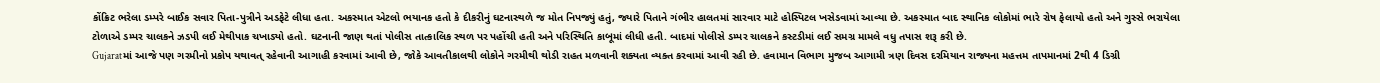કોંક્રિટ ભરેલા ડમ્પરે બાઈક સવાર પિતા-પુત્રીને અડફેટે લીધા હતા. અકસ્માત એટલો ભયાનક હતો કે દીકરીનું ઘટનાસ્થળે જ મોત નિપજ્યું હતું, જ્યારે પિતાને ગંભીર હાલતમાં સારવાર માટે હોસ્પિટલ ખસેડવામાં આવ્યા છે. અકસ્માત બાદ સ્થાનિક લોકોમાં ભારે રોષ ફેલાયો હતો અને ગુસ્સે ભરાયેલા ટોળાએ ડમ્પર ચાલકને ઝડપી લઈ મેથીપાક ચખાડ્યો હતો. ઘટનાની જાણ થતાં પોલીસ તાત્કાલિક સ્થળ પર પહોંચી હતી અને પરિસ્થિતિ કાબૂમાં લીધી હતી. બાદમાં પોલીસે ડમ્પર ચાલકને કસ્ટડીમાં લઈ સમગ્ર મામલે વધુ તપાસ શરૂ કરી છે.
Gujaratમાં આજે પણ ગરમીનો પ્રકોપ યથાવત્ રહેવાની આગાહી કરવામાં આવી છે, જોકે આવતીકાલથી લોકોને ગરમીથી થોડી રાહત મળવાની શક્યતા વ્યક્ત કરવામાં આવી રહી છે. હવામાન વિભાગ મુજબ આગામી ત્રણ દિવસ દરમિયાન રાજ્યના મહત્તમ તાપમાનમાં 2થી 4 ડિગ્રી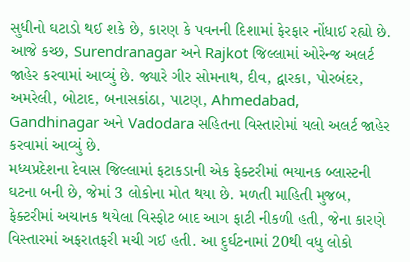સુધીનો ઘટાડો થઈ શકે છે, કારણ કે પવનની દિશામાં ફેરફાર નોંધાઈ રહ્યો છે. આજે કચ્છ, Surendranagar અને Rajkot જિલ્લામાં ઓરેન્જ અલર્ટ જાહેર કરવામાં આવ્યું છે. જ્યારે ગીર સોમનાથ, દીવ, દ્વારકા, પોરબંદર, અમરેલી, બોટાદ, બનાસકાંઠા, પાટણ, Ahmedabad, Gandhinagar અને Vadodara સહિતના વિસ્તારોમાં યલો અલર્ટ જાહેર કરવામાં આવ્યું છે.
મધ્યપ્રદેશના દેવાસ જિલ્લામાં ફટાકડાની એક ફેક્ટરીમાં ભયાનક બ્લાસ્ટની ઘટના બની છે, જેમાં 3 લોકોના મોત થયા છે. મળતી માહિતી મુજબ, ફેક્ટરીમાં અચાનક થયેલા વિસ્ફોટ બાદ આગ ફાટી નીકળી હતી, જેના કારણે વિસ્તારમાં અફરાતફરી મચી ગઈ હતી. આ દુર્ઘટનામાં 20થી વધુ લોકો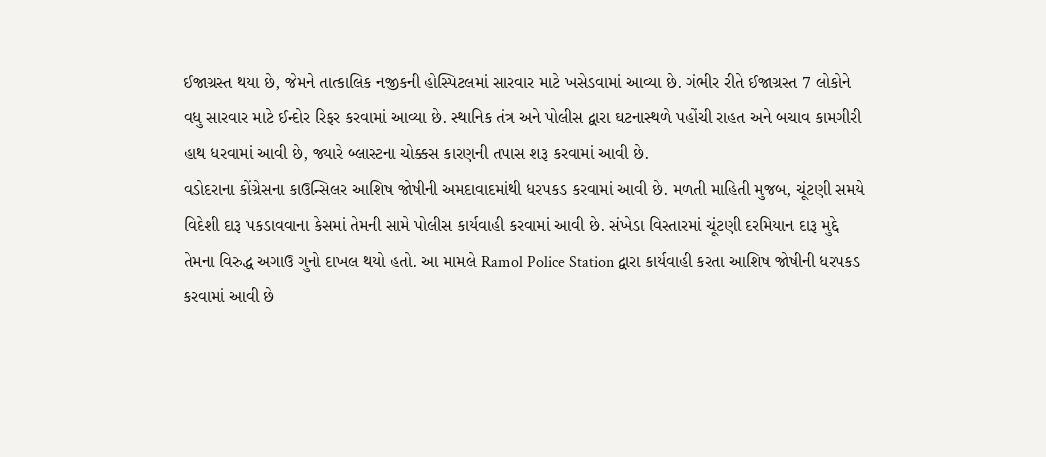ઈજાગ્રસ્ત થયા છે, જેમને તાત્કાલિક નજીકની હોસ્પિટલમાં સારવાર માટે ખસેડવામાં આવ્યા છે. ગંભીર રીતે ઈજાગ્રસ્ત 7 લોકોને વધુ સારવાર માટે ઈન્દોર રિફર કરવામાં આવ્યા છે. સ્થાનિક તંત્ર અને પોલીસ દ્વારા ઘટનાસ્થળે પહોંચી રાહત અને બચાવ કામગીરી હાથ ધરવામાં આવી છે, જ્યારે બ્લાસ્ટના ચોક્કસ કારણની તપાસ શરૂ કરવામાં આવી છે.
વડોદરાના કોંગ્રેસના કાઉન્સિલર આશિષ જોષીની અમદાવાદમાંથી ધરપકડ કરવામાં આવી છે. મળતી માહિતી મુજબ, ચૂંટણી સમયે વિદેશી દારૂ પકડાવવાના કેસમાં તેમની સામે પોલીસ કાર્યવાહી કરવામાં આવી છે. સંખેડા વિસ્તારમાં ચૂંટણી દરમિયાન દારૂ મુદ્દે તેમના વિરુદ્ધ અગાઉ ગુનો દાખલ થયો હતો. આ મામલે Ramol Police Station દ્વારા કાર્યવાહી કરતા આશિષ જોષીની ધરપકડ કરવામાં આવી છે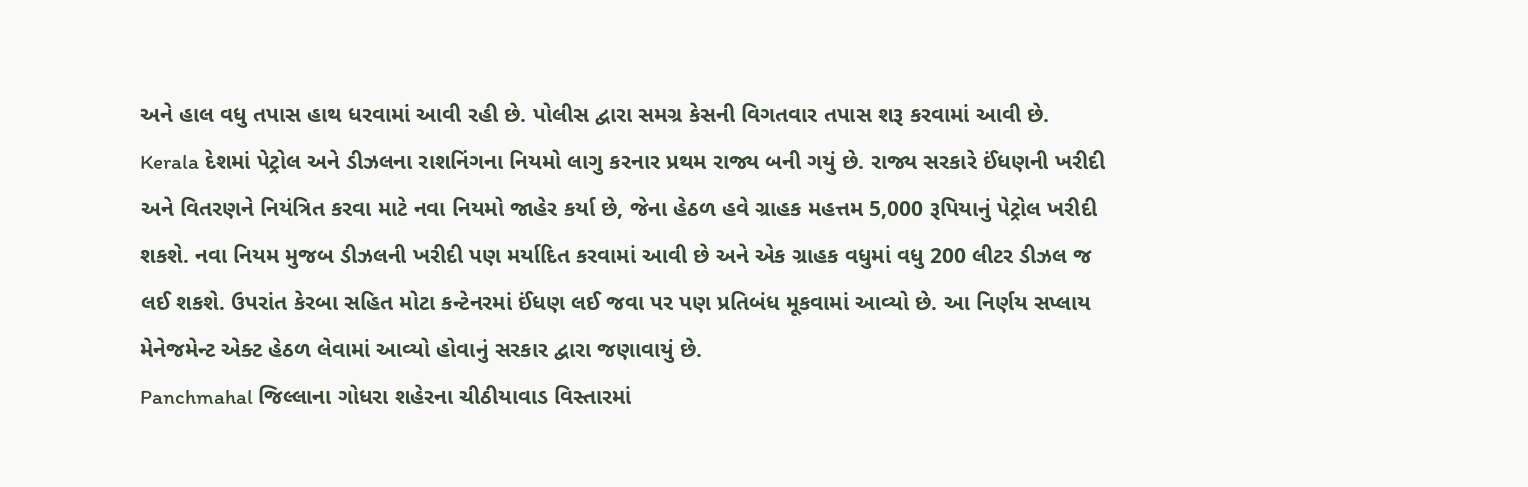અને હાલ વધુ તપાસ હાથ ધરવામાં આવી રહી છે. પોલીસ દ્વારા સમગ્ર કેસની વિગતવાર તપાસ શરૂ કરવામાં આવી છે.
Kerala દેશમાં પેટ્રોલ અને ડીઝલના રાશનિંગના નિયમો લાગુ કરનાર પ્રથમ રાજ્ય બની ગયું છે. રાજ્ય સરકારે ઈંધણની ખરીદી અને વિતરણને નિયંત્રિત કરવા માટે નવા નિયમો જાહેર કર્યા છે, જેના હેઠળ હવે ગ્રાહક મહત્તમ 5,000 રૂપિયાનું પેટ્રોલ ખરીદી શકશે. નવા નિયમ મુજબ ડીઝલની ખરીદી પણ મર્યાદિત કરવામાં આવી છે અને એક ગ્રાહક વધુમાં વધુ 200 લીટર ડીઝલ જ લઈ શકશે. ઉપરાંત કેરબા સહિત મોટા કન્ટેનરમાં ઈંધણ લઈ જવા પર પણ પ્રતિબંધ મૂકવામાં આવ્યો છે. આ નિર્ણય સપ્લાય મેનેજમેન્ટ એક્ટ હેઠળ લેવામાં આવ્યો હોવાનું સરકાર દ્વારા જણાવાયું છે.
Panchmahal જિલ્લાના ગોધરા શહેરના ચીઠીયાવાડ વિસ્તારમાં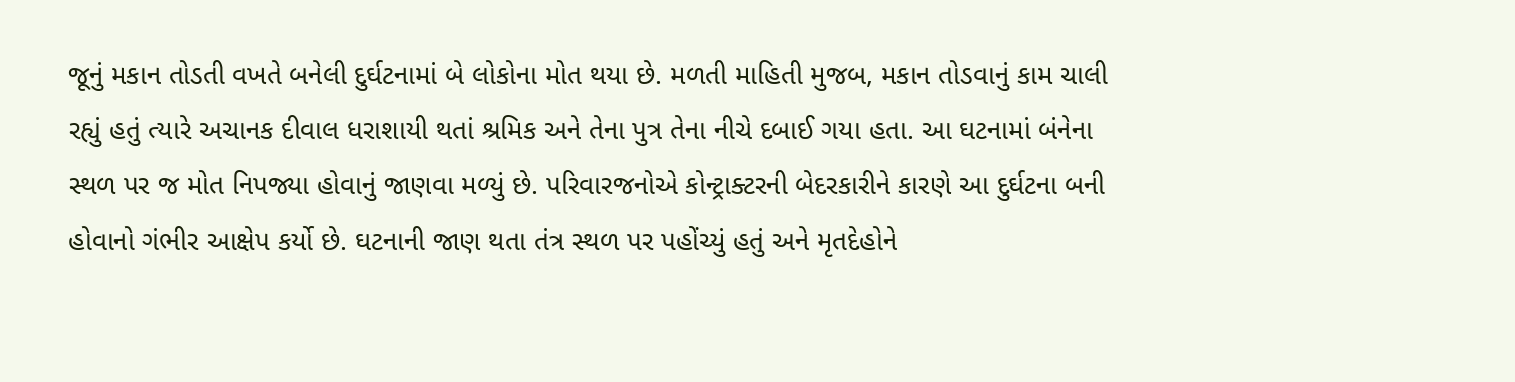જૂનું મકાન તોડતી વખતે બનેલી દુર્ઘટનામાં બે લોકોના મોત થયા છે. મળતી માહિતી મુજબ, મકાન તોડવાનું કામ ચાલી રહ્યું હતું ત્યારે અચાનક દીવાલ ધરાશાયી થતાં શ્રમિક અને તેના પુત્ર તેના નીચે દબાઈ ગયા હતા. આ ઘટનામાં બંનેના સ્થળ પર જ મોત નિપજ્યા હોવાનું જાણવા મળ્યું છે. પરિવારજનોએ કોન્ટ્રાક્ટરની બેદરકારીને કારણે આ દુર્ઘટના બની હોવાનો ગંભીર આક્ષેપ કર્યો છે. ઘટનાની જાણ થતા તંત્ર સ્થળ પર પહોંચ્યું હતું અને મૃતદેહોને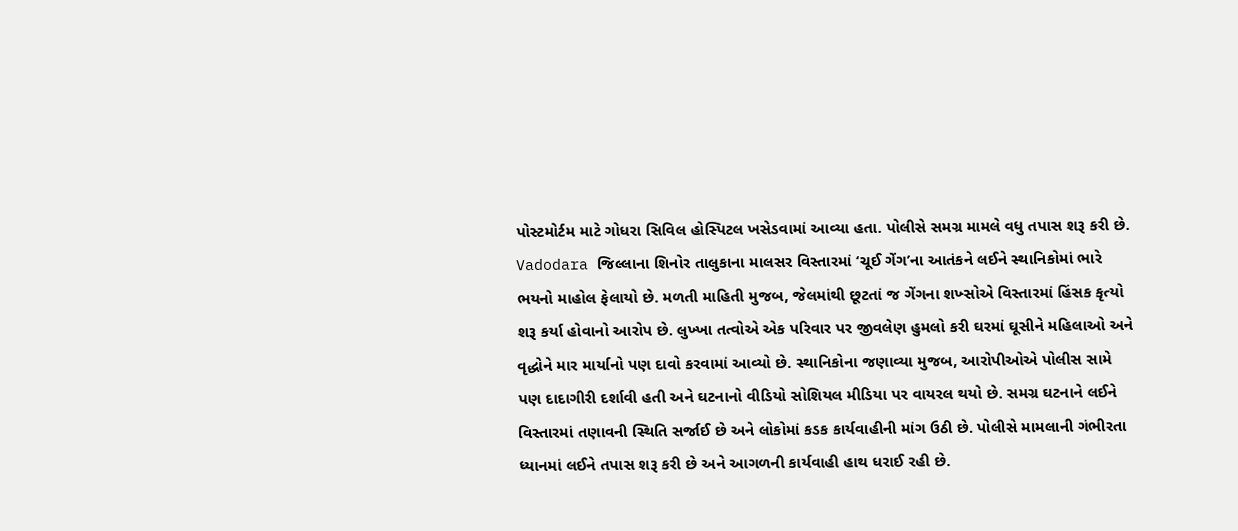પોસ્ટમોર્ટમ માટે ગોધરા સિવિલ હોસ્પિટલ ખસેડવામાં આવ્યા હતા. પોલીસે સમગ્ર મામલે વધુ તપાસ શરૂ કરી છે.
Vadodara જિલ્લાના શિનોર તાલુકાના માલસર વિસ્તારમાં ‘ચૂઈ ગેંગ’ના આતંકને લઈને સ્થાનિકોમાં ભારે ભયનો માહોલ ફેલાયો છે. મળતી માહિતી મુજબ, જેલમાંથી છૂટતાં જ ગેંગના શખ્સોએ વિસ્તારમાં હિંસક કૃત્યો શરૂ કર્યા હોવાનો આરોપ છે. લુખ્ખા તત્વોએ એક પરિવાર પર જીવલેણ હુમલો કરી ઘરમાં ઘૂસીને મહિલાઓ અને વૃદ્ધોને માર માર્યાનો પણ દાવો કરવામાં આવ્યો છે. સ્થાનિકોના જણાવ્યા મુજબ, આરોપીઓએ પોલીસ સામે પણ દાદાગીરી દર્શાવી હતી અને ઘટનાનો વીડિયો સોશિયલ મીડિયા પર વાયરલ થયો છે. સમગ્ર ઘટનાને લઈને વિસ્તારમાં તણાવની સ્થિતિ સર્જાઈ છે અને લોકોમાં કડક કાર્યવાહીની માંગ ઉઠી છે. પોલીસે મામલાની ગંભીરતા ધ્યાનમાં લઈને તપાસ શરૂ કરી છે અને આગળની કાર્યવાહી હાથ ધરાઈ રહી છે.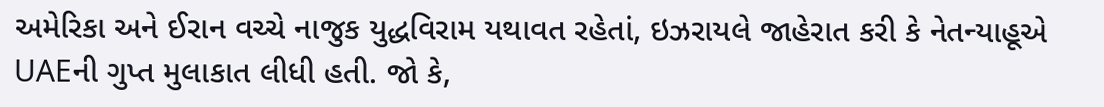અમેરિકા અને ઈરાન વચ્ચે નાજુક યુદ્ધવિરામ યથાવત રહેતાં, ઇઝરાયલે જાહેરાત કરી કે નેતન્યાહૂએ UAEની ગુપ્ત મુલાકાત લીધી હતી. જો કે,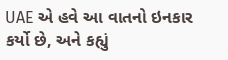UAE એ હવે આ વાતનો ઇનકાર કર્યો છે, અને કહ્યું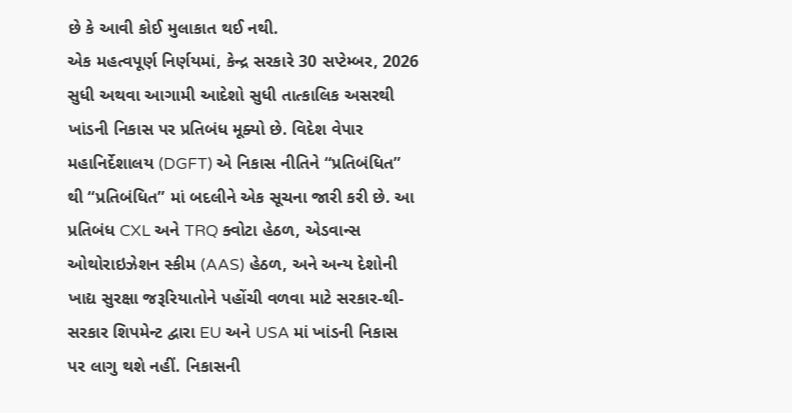છે કે આવી કોઈ મુલાકાત થઈ નથી.
એક મહત્વપૂર્ણ નિર્ણયમાં, કેન્દ્ર સરકારે 30 સપ્ટેમ્બર, 2026 સુધી અથવા આગામી આદેશો સુધી તાત્કાલિક અસરથી ખાંડની નિકાસ પર પ્રતિબંધ મૂક્યો છે. વિદેશ વેપાર મહાનિર્દેશાલય (DGFT) એ નિકાસ નીતિને “પ્રતિબંધિત” થી “પ્રતિબંધિત” માં બદલીને એક સૂચના જારી કરી છે. આ પ્રતિબંધ CXL અને TRQ ક્વોટા હેઠળ, એડવાન્સ ઓથોરાઇઝેશન સ્કીમ (AAS) હેઠળ, અને અન્ય દેશોની ખાદ્ય સુરક્ષા જરૂરિયાતોને પહોંચી વળવા માટે સરકાર-થી-સરકાર શિપમેન્ટ દ્વારા EU અને USA માં ખાંડની નિકાસ પર લાગુ થશે નહીં. નિકાસની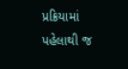પ્રક્રિયામાં પહેલાથી જ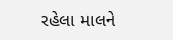રહેલા માલને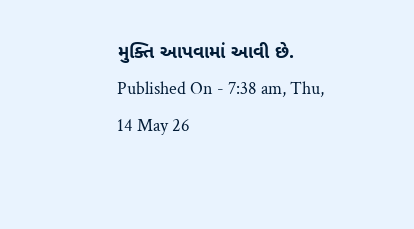મુક્તિ આપવામાં આવી છે.
Published On - 7:38 am, Thu, 14 May 26